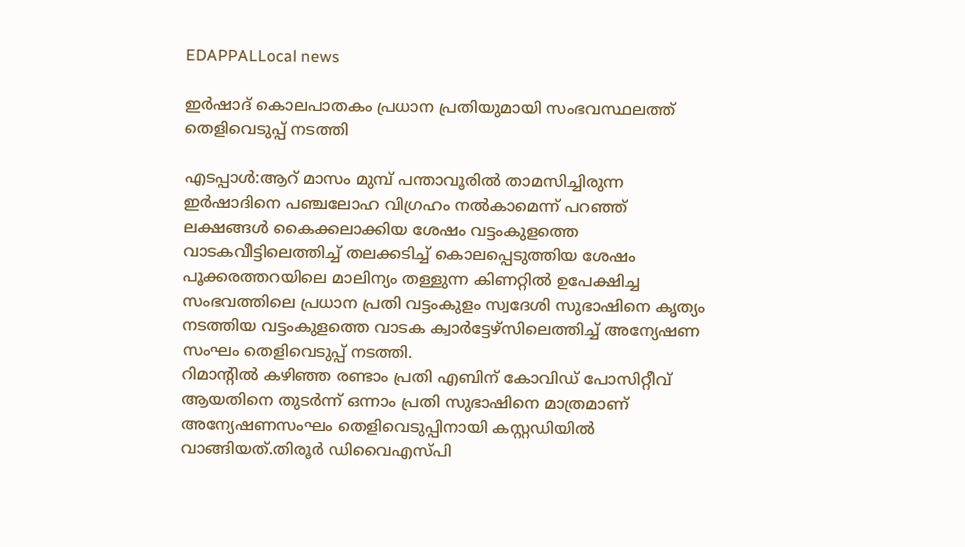EDAPPALLocal news

ഇര്‍ഷാദ് കൊലപാതകം പ്രധാന പ്രതിയുമായി സംഭവസ്ഥലത്ത് തെളിവെടുപ്പ് നടത്തി

എടപ്പാള്‍:ആറ് മാസം മുമ്പ് പന്താവൂരില്‍ താമസിച്ചിരുന്ന ഇര്‍ഷാദിനെ പഞ്ചലോഹ വിഗ്രഹം നല്‍കാമെന്ന് പറഞ്ഞ് ലക്ഷങ്ങള്‍ കൈക്കലാക്കിയ ശേഷം വട്ടംകുളത്തെ വാടകവീട്ടിലെത്തിച്ച് തലക്കടിച്ച് കൊലപ്പെടുത്തിയ ശേഷം പൂക്കരത്തറയിലെ മാലിന്യം തള്ളുന്ന കിണറ്റില്‍ ഉപേക്ഷിച്ച സംഭവത്തിലെ പ്രധാന പ്രതി വട്ടംകുളം സ്വദേശി സുഭാഷിനെ കൃത്യം നടത്തിയ വട്ടംകുളത്തെ വാടക ക്വാര്‍ട്ടേഴ്സിലെത്തിച്ച് അന്യേഷണ സംഘം തെളിവെടുപ്പ് നടത്തി.
റിമാന്റില്‍ കഴിഞ്ഞ രണ്ടാം പ്രതി എബിന് കോവിഡ് പോസിറ്റീവ് ആയതിനെ തുടര്‍ന്ന് ഒന്നാം പ്രതി സുഭാഷിനെ മാത്രമാണ് അന്യേഷണസംഘം തെളിവെടുപ്പിനായി കസ്റ്റഡിയില്‍ വാങ്ങിയത്.തിരൂര്‍ ഡിവൈഎസ്പി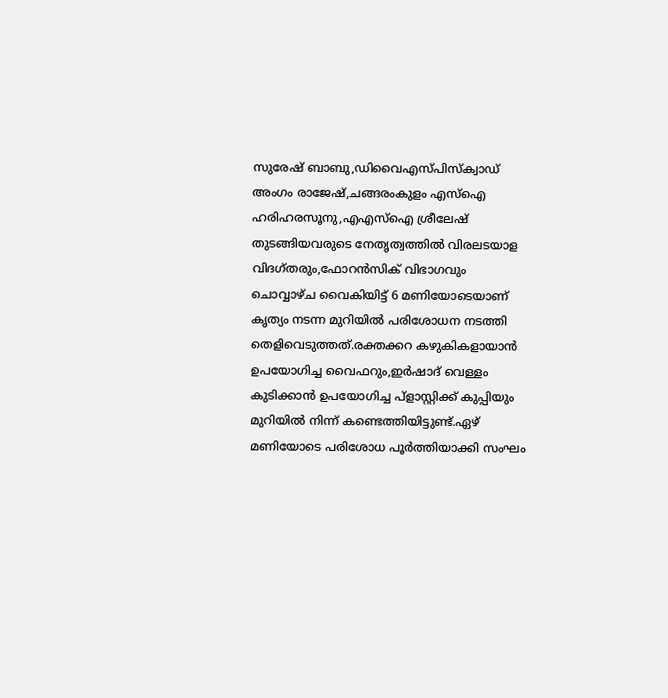സുരേഷ് ബാബു,ഡിവൈഎസ്പിസ്ക്വാഡ് അംഗം രാജേഷ്,ചങ്ങരംകുളം എസ്ഐ ഹരിഹരസൂനു,എഎസ്ഐ ശ്രീലേഷ് തുടങ്ങിയവരുടെ നേതൃത്വത്തില്‍ വിരലടയാള വിദഗ്തരും,ഫോറന്‍സിക് വിഭാഗവും ചൊവ്വാഴ്ച വൈകിയിട്ട് 6 മണിയോടെയാണ് കൃത്യം നടന്ന മുറിയില്‍ പരിശോധന നടത്തി തെളിവെടുത്തത്.രക്തക്കറ കഴുകികളായാന്‍ ഉപയോഗിച്ച വൈഫറും,ഇര്‍ഷാദ് വെള്ളം കുടിക്കാന്‍ ഉപയോഗിച്ച പ്ളാസ്റ്റിക്ക് കുപ്പിയും മുറിയില്‍ നിന്ന് കണ്ടെത്തിയിട്ടുണ്ട്.ഏഴ് മണിയോടെ പരിശോധ പൂര്‍ത്തിയാക്കി സംഘം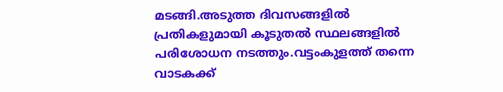മടങ്ങി.അടുത്ത ദിവസങ്ങളില്‍ പ്രതികളുമായി കൂടുതല്‍ സ്ഥലങ്ങളില്‍ പരിശോധന നടത്തും.വട്ടംകുളത്ത് തന്നെ വാടകക്ക്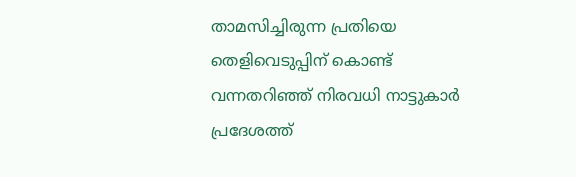താമസിച്ചിരുന്ന പ്രതിയെ തെളിവെടുപ്പിന് കൊണ്ട് വന്നതറിഞ്ഞ് നിരവധി നാട്ടുകാര്‍ പ്രദേശത്ത്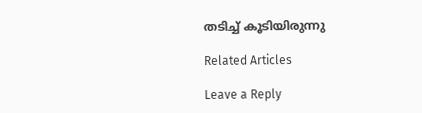തടിച്ച് കൂടിയിരുന്നു

Related Articles

Leave a Reply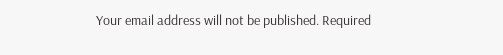Your email address will not be published. Required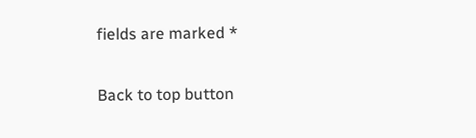fields are marked *

Back to top button